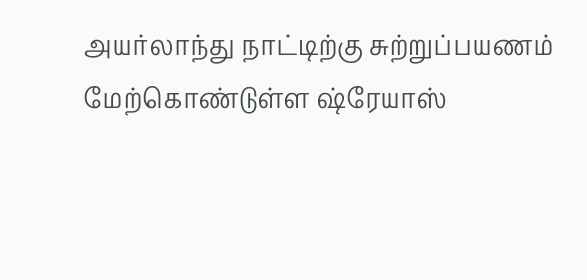அயர்லாந்து நாட்டிற்கு சுற்றுப்பயணம் மேற்கொண்டுள்ள ஷ்ரேயாஸ்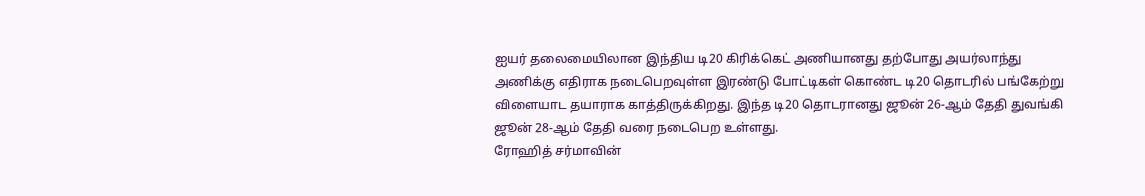ஐயர் தலைமையிலான இந்திய டி20 கிரிக்கெட் அணியானது தற்போது அயர்லாந்து அணிக்கு எதிராக நடைபெறவுள்ள இரண்டு போட்டிகள் கொண்ட டி20 தொடரில் பங்கேற்று விளையாட தயாராக காத்திருக்கிறது. இந்த டி20 தொடரானது ஜூன் 26-ஆம் தேதி துவங்கி ஜூன் 28-ஆம் தேதி வரை நடைபெற உள்ளது.
ரோஹித் சர்மாவின்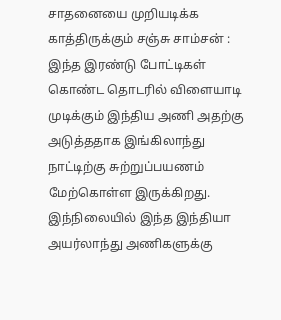சாதனையை முறியடிக்க காத்திருக்கும் சஞ்சு சாம்சன் :
இந்த இரண்டு போட்டிகள் கொண்ட தொடரில் விளையாடி முடிக்கும் இந்திய அணி அதற்கு அடுத்ததாக இங்கிலாந்து நாட்டிற்கு சுற்றுப்பயணம் மேற்கொள்ள இருக்கிறது. இந்நிலையில் இந்த இந்தியா அயர்லாந்து அணிகளுக்கு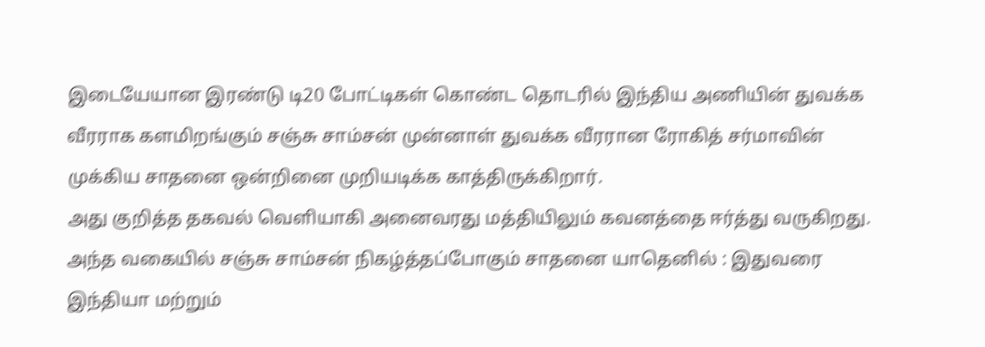இடையேயான இரண்டு டி20 போட்டிகள் கொண்ட தொடரில் இந்திய அணியின் துவக்க வீரராக களமிறங்கும் சஞ்சு சாம்சன் முன்னாள் துவக்க வீரரான ரோகித் சர்மாவின் முக்கிய சாதனை ஒன்றினை முறியடிக்க காத்திருக்கிறார்.
அது குறித்த தகவல் வெளியாகி அனைவரது மத்தியிலும் கவனத்தை ஈர்த்து வருகிறது. அந்த வகையில் சஞ்சு சாம்சன் நிகழ்த்தப்போகும் சாதனை யாதெனில் : இதுவரை இந்தியா மற்றும்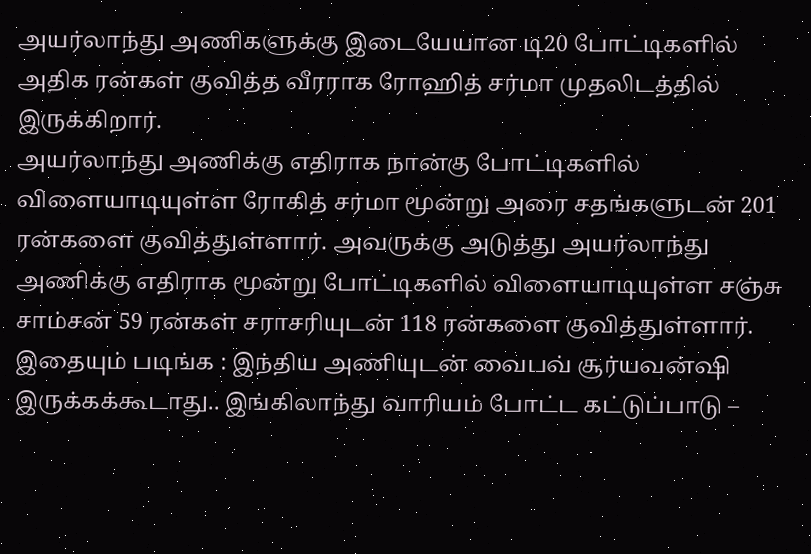அயர்லாந்து அணிகளுக்கு இடையேயான டி20 போட்டிகளில் அதிக ரன்கள் குவித்த வீரராக ரோஹித் சர்மா முதலிடத்தில் இருக்கிறார்.
அயர்லாந்து அணிக்கு எதிராக நான்கு போட்டிகளில் விளையாடியுள்ள ரோகித் சர்மா மூன்று அரை சதங்களுடன் 201 ரன்களை குவித்துள்ளார். அவருக்கு அடுத்து அயர்லாந்து அணிக்கு எதிராக மூன்று போட்டிகளில் விளையாடியுள்ள சஞ்சு சாம்சன் 59 ரன்கள் சராசரியுடன் 118 ரன்களை குவித்துள்ளார்.
இதையும் படிங்க : இந்திய அணியுடன் வைபவ் சூர்யவன்ஷி இருக்கக்கூடாது.. இங்கிலாந்து வாரியம் போட்ட கட்டுப்பாடு –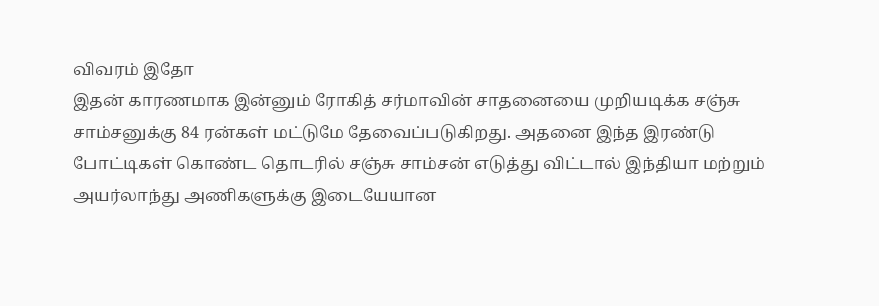விவரம் இதோ
இதன் காரணமாக இன்னும் ரோகித் சர்மாவின் சாதனையை முறியடிக்க சஞ்சு சாம்சனுக்கு 84 ரன்கள் மட்டுமே தேவைப்படுகிறது. அதனை இந்த இரண்டு போட்டிகள் கொண்ட தொடரில் சஞ்சு சாம்சன் எடுத்து விட்டால் இந்தியா மற்றும் அயர்லாந்து அணிகளுக்கு இடையேயான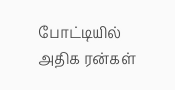போட்டியில் அதிக ரன்கள்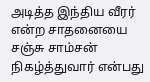அடித்த இந்திய வீரர் என்ற சாதனையை சஞ்சு சாம்சன் நிகழ்த்துவார் என்பது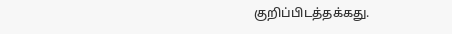குறிப்பிடத்தக்கது.